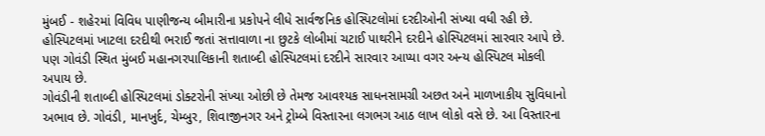મુંબઈ - શહેરમાં વિવિધ પાણીજન્ય બીમારીના પ્રકોપને લીધે સાર્વજનિક હોસ્પિટલોમાં દરદીઓની સંખ્યા વધી રહી છે. હોસ્પિટલમાં ખાટલા દરદીથી ભરાઈ જતાં સત્તાવાળા ના છુટકે લોબીમાં ચટાઈ પાથરીને દરદીને હોસ્પિટલમાં સારવાર આપે છે. પણ ગોવંડી સ્થિત મુંબઈ મહાનગરપાલિકાની શતાબ્દી હોસ્પિટલમાં દરદીને સારવાર આપ્યા વગર અન્ય હોસ્પિટલ મોકલી અપાય છે.
ગોવંડીની શતાબ્દી હોસ્પિટલમાં ડોક્ટરોની સંખ્યા ઓછી છે તેમજ આવશ્યક સાધનસામગ્રી અછત અને માળખાકીય સુવિધાનો અભાવ છે. ગોવંડી, માનખુર્દ, ચેમ્બુર, શિવાજીનગર અને ટ્રોમ્બે વિસ્તારના લગભગ આઠ લાખ લોકો વસે છે. આ વિસ્તારના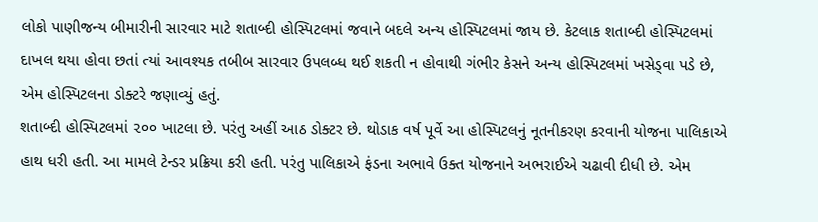લોકો પાણીજન્ય બીમારીની સારવાર માટે શતાબ્દી હોસ્પિટલમાં જવાને બદલે અન્ય હોસ્પિટલમાં જાય છે. કેટલાક શતાબ્દી હોસ્પિટલમાં દાખલ થયા હોવા છતાં ત્યાં આવશ્યક તબીબ સારવાર ઉપલબ્ધ થઈ શકતી ન હોવાથી ગંભીર કેસને અન્ય હોસ્પિટલમાં ખસેડ્વા પડે છે, એમ હોસ્પિટલના ડોક્ટરે જણાવ્યું હતું.
શતાબ્દી હોસ્પિટલમાં ૨૦૦ ખાટલા છે. પરંતુ અહીં આઠ ડોક્ટર છે. થોડાક વર્ષ પૂર્વે આ હોસ્પિટલનું નૂતનીકરણ કરવાની યોજના પાલિકાએ હાથ ધરી હતી. આ મામલે ટેન્ડર પ્રક્રિયા કરી હતી. પરંતુ પાલિકાએ ફંડના અભાવે ઉક્ત યોજનાને અભરાઈએ ચઢાવી દીધી છે. એમ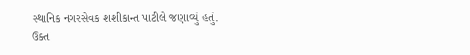સ્થાનિક નગરસેવક શશીકાન્ત પાટીલે જણાવ્યું હતું.
ઉક્ત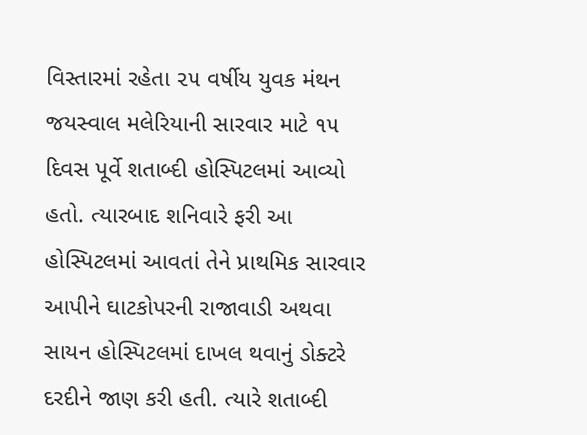વિસ્તારમાં રહેતા ૨૫ વર્ષીય યુવક મંથન જયસ્વાલ મલેરિયાની સારવાર માટે ૧૫ દિવસ પૂર્વે શતાબ્દી હોસ્પિટલમાં આવ્યો હતો. ત્યારબાદ શનિવારે ફરી આ હોસ્પિટલમાં આવતાં તેને પ્રાથમિક સારવાર આપીને ઘાટકોપરની રાજાવાડી અથવા સાયન હોસ્પિટલમાં દાખલ થવાનું ડોક્ટરે દરદીને જાણ કરી હતી. ત્યારે શતાબ્દી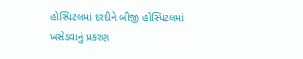હોસ્પિટલમાં દરદીને બીજી હોસ્પિટલમાં ખસેડવાનું પ્રકરણ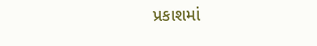પ્રકાશમાં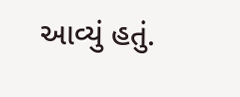આવ્યું હતું.